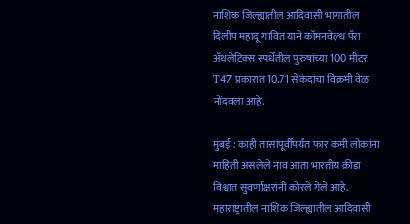नाशिक जिल्ह्यातील आदिवासी भागातील दिलीप महादू गावित याने कॉमनवेल्थ पॅरा अ‍ॅथलेटिक्स स्पर्धेतील पुरुषांच्या 100 मीटर T47 प्रकारात 10.71 सेकंदांचा विक्रमी वेळ नोंदवला आहे.

मुंबई : काही तासांपूर्वीपर्यंत फार कमी लोकांना माहिती असलेले नाव आता भारतीय क्रीडा विश्वात सुवर्णाक्षरांनी कोरले गेले आहे. महाराष्ट्रातील नाशिक जिल्ह्यातील आदिवासी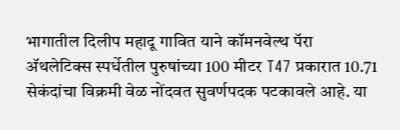भागातील दिलीप महादू गावित याने कॉमनवेल्थ पॅरा अ‍ॅथलेटिक्स स्पर्धेतील पुरुषांच्या 100 मीटर T47 प्रकारात 10.71 सेकंदांचा विक्रमी वेळ नोंदवत सुवर्णपदक पटकावले आहे. या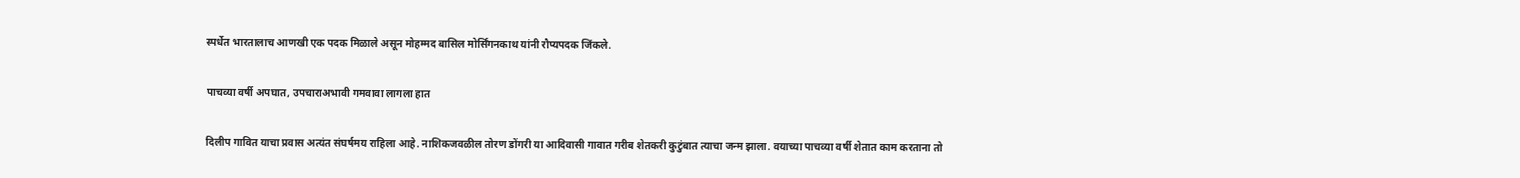स्पर्धेत भारतालाच आणखी एक पदक मिळाले असून मोहम्मद बासिल मोर्सिंगनकाथ यांनी रौप्यपदक जिंकले.

पाचव्या वर्षी अपघात, उपचाराअभावी गमवावा लागला हात

दिलीप गावित याचा प्रवास अत्यंत संघर्षमय राहिला आहे. नाशिकजवळील तोरण डोंगरी या आदिवासी गावात गरीब शेतकरी कुटुंबात त्याचा जन्म झाला. वयाच्या पाचव्या वर्षी शेतात काम करताना तो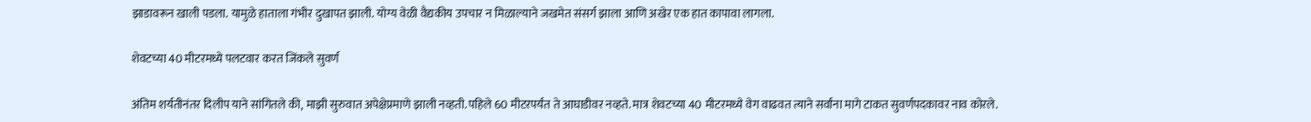झाडावरून खाली पडला. यामुळे हाताला गंभीर दुखापत झाली. योग्य वेळी वैद्यकीय उपचार न मिळाल्याने जखमेत संसर्ग झाला आणि अखेर एक हात कापावा लागला.

शेवटच्या 40 मीटरमध्ये पलटवार करत जिंकले सुवर्ण

अंतिम शर्यतीनंतर दिलीप याने सांगितले की, माझी सुरुवात अपेक्षेप्रमाणे झाली नव्हती. पहिले 60 मीटरपर्यंत ते आघाडीवर नव्हते. मात्र शेवटच्या 40 मीटरमध्ये वेग वाढवत त्याने सर्वांना मागे टाकत सुवर्णपदकावर नाव कोरले.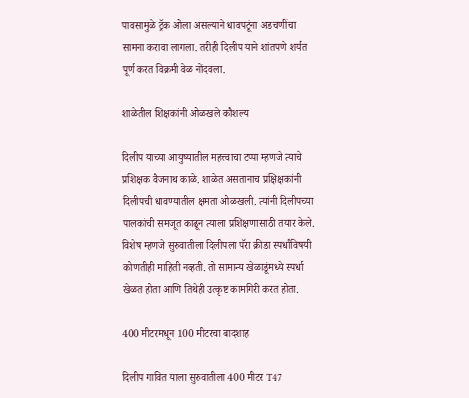पावसामुळे ट्रॅक ओला असल्याने धावपटूंना अडचणींचा सामना करावा लागला. तरीही दिलीप याने शांतपणे शर्यत पूर्ण करत विक्रमी वेळ नोंदवला.

शाळेतील शिक्षकांनी ओळखले कौशल्य

दिलीप याच्या आयुष्यातील महत्त्वाचा टप्पा म्हणजे त्याचे प्रशिक्षक वैजनाथ काळे. शाळेत असतानाच प्रक्षिक्षकांनी दिलीपची धावण्यातील क्षमता ओळखली. त्यांनी दिलीपच्या पालकांची समजूत काढून त्याला प्रशिक्षणासाठी तयार केले. विशेष म्हणजे सुरुवातीला दिलीपला पॅरा क्रीडा स्पर्धांविषयी कोणतीही माहिती नव्हती. तो सामान्य खेळाडूंमध्ये स्पर्धा खेळत होता आणि तिथेही उत्कृष्ट कामगिरी करत होता.

400 मीटरमधून 100 मीटरचा बादशाह

दिलीप गावित याला सुरुवातीला 400 मीटर T47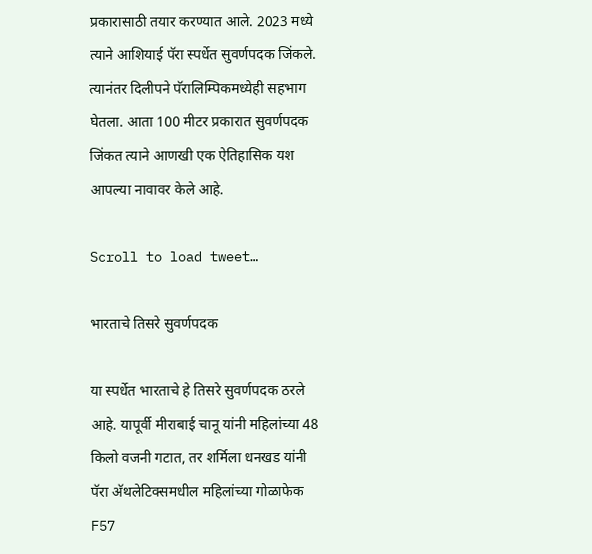प्रकारासाठी तयार करण्यात आले. 2023 मध्ये त्याने आशियाई पॅरा स्पर्धेत सुवर्णपदक जिंकले. त्यानंतर दिलीपने पॅरालिम्पिकमध्येही सहभाग घेतला. आता 100 मीटर प्रकारात सुवर्णपदक जिंकत त्याने आणखी एक ऐतिहासिक यश आपल्या नावावर केले आहे.

Scroll to load tweet…

भारताचे तिसरे सुवर्णपदक

या स्पर्धेत भारताचे हे तिसरे सुवर्णपदक ठरले आहे. यापूर्वी मीराबाई चानू यांनी महिलांच्या 48 किलो वजनी गटात, तर शर्मिला धनखड यांनी पॅरा अ‍ॅथलेटिक्समधील महिलांच्या गोळाफेक F57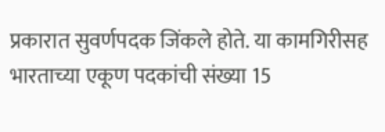प्रकारात सुवर्णपदक जिंकले होते. या कामगिरीसह भारताच्या एकूण पदकांची संख्या 15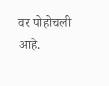वर पोहोचली आहे.